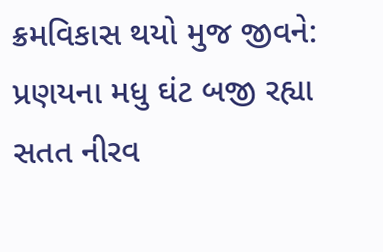ક્રમવિકાસ થયો મુજ જીવને:
પ્રણયના મધુ ઘંટ બજી રહ્યા
સતત નીરવ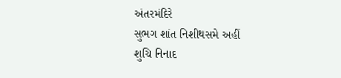અંતરમંદિરે
સુભગ શાંત નિશીથસમે અહીં
શુચિ નિનાદ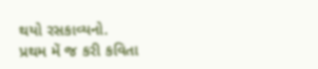થયો રસકાવ્યનો.
પ્રથમ મેં જ કરી કવિતા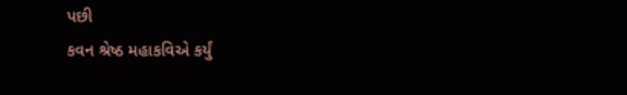પછી
કવન શ્રેષ્ઠ મહાકવિએ કર્યું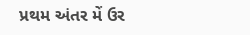પ્રથમ અંતર મેં ઉર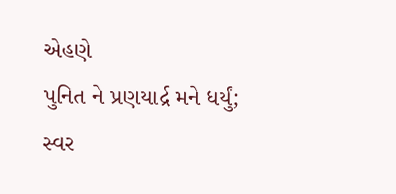એહણે
પુનિત ને પ્રણયાર્દ્ર મને ધર્યું;
સ્વર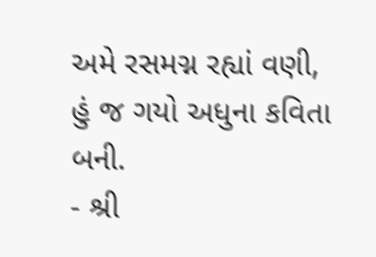અમે રસમગ્ન રહ્યાં વણી,
હું જ ગયો અધુના કવિતા બની.
- શ્રી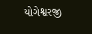યોગેશ્વરજી